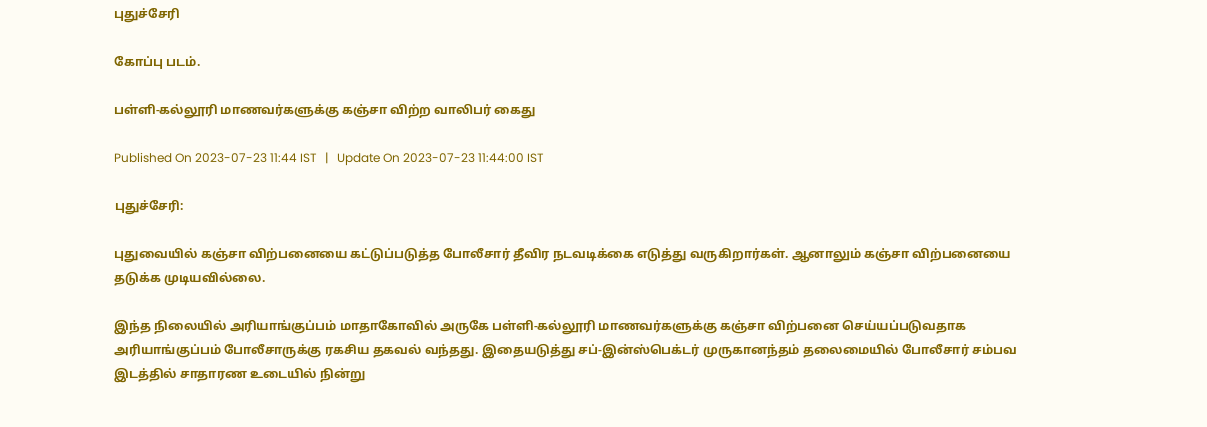புதுச்சேரி

கோப்பு படம்.

பள்ளி-கல்லூரி மாணவர்களுக்கு கஞ்சா விற்ற வாலிபர் கைது

Published On 2023-07-23 11:44 IST   |   Update On 2023-07-23 11:44:00 IST

புதுச்சேரி:

புதுவையில் கஞ்சா விற்பனையை கட்டுப்படுத்த போலீசார் தீவிர நடவடிக்கை எடுத்து வருகிறார்கள். ஆனாலும் கஞ்சா விற்பனையை தடுக்க முடியவில்லை.

இந்த நிலையில் அரியாங்குப்பம் மாதாகோவில் அருகே பள்ளி-கல்லூரி மாணவர்களுக்கு கஞ்சா விற்பனை செய்யப்படுவதாக அரியாங்குப்பம் போலீசாருக்கு ரகசிய தகவல் வந்தது. இதையடுத்து சப்-இன்ஸ்பெக்டர் முருகானந்தம் தலைமையில் போலீசார் சம்பவ இடத்தில் சாதாரண உடையில் நின்று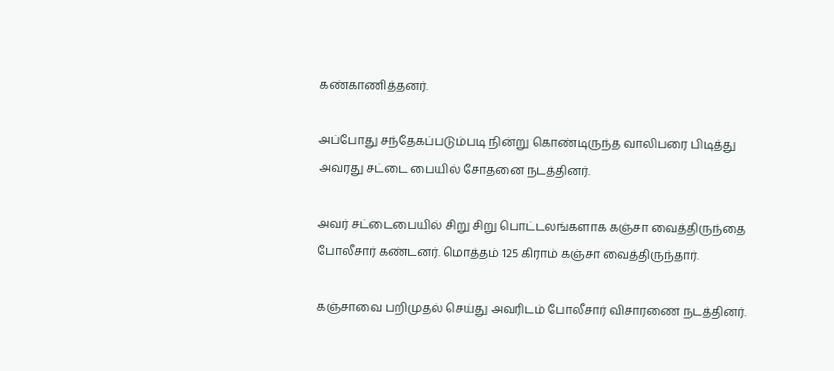கண்காணித்தனர்.

அப்போது சந்தேகப்படும்படி நின்று கொண்டிருந்த வாலிபரை பிடித்து அவரது சட்டை பையில் சோதனை நடத்தினர்.

அவர் சட்டைபையில் சிறு சிறு பொட்டலங்களாக கஞ்சா வைத்திருந்தை போலீசார் கண்டனர். மொத்தம் 125 கிராம் கஞ்சா வைத்திருந்தார்.

கஞ்சாவை பறிமுதல் செய்து அவரிடம் போலீசார் விசாரணை நடத்தினர்.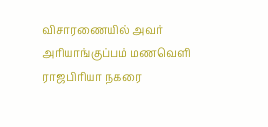விசாரணையில் அவர் அரியாங்குப்பம் மணவெளி ராஜபிரியா நகரை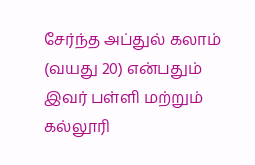சேர்ந்த அப்துல் கலாம் (வயது 20) என்பதும் இவர் பள்ளி மற்றும் கல்லூரி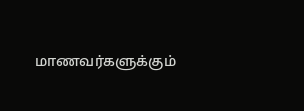மாணவர்களுக்கும்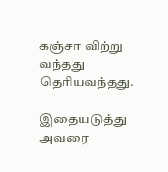கஞ்சா விற்று வந்தது தெரியவந்தது.

இதையடுத்து அவரை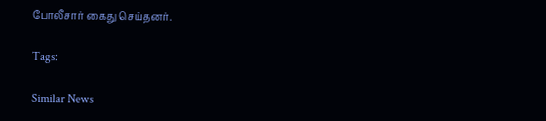போலீசார் கைது செய்தனர்.

Tags:

Similar News